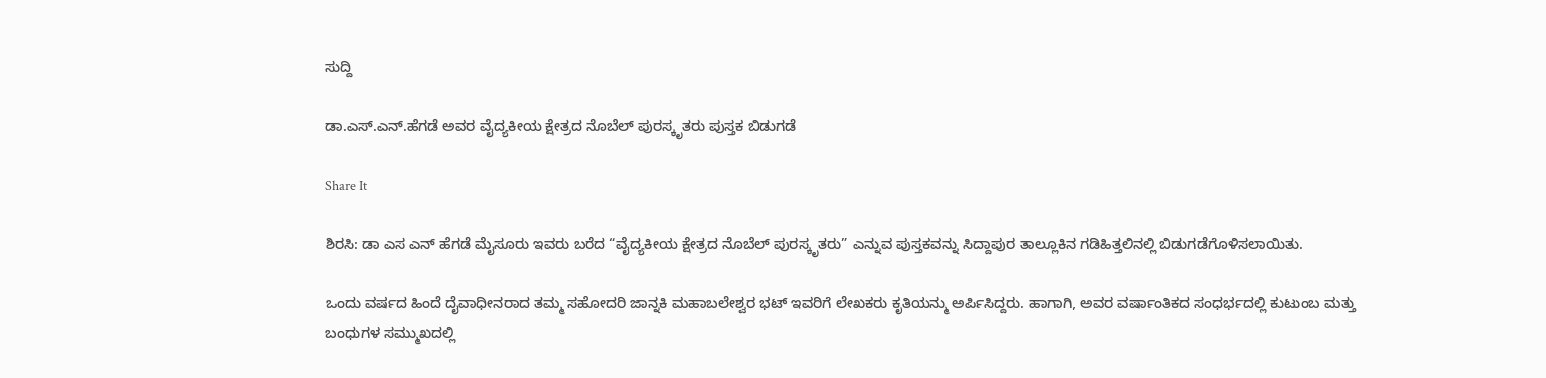ಸುದ್ದಿ

ಡಾ.ಎಸ್.ಎನ್.ಹೆಗಡೆ ಅವರ ವೈದ್ಯಕೀಯ ಕ್ಷೇತ್ರದ ನೊಬೆಲ್ ಪುರಸ್ಕೃತರು ಪುಸ್ತಕ ಬಿಡುಗಡೆ

Share It

ಶಿರಸಿ: ಡಾ ಎಸ ಎನ್ ಹೆಗಡೆ ಮೈಸೂರು ಇವರು ಬರೆದ “ವೈದ್ಯಕೀಯ ಕ್ಷೇತ್ರದ ನೊಬೆಲ್ ಪುರಸ್ಕೃತರು” ಎನ್ನುವ ಪುಸ್ತಕವನ್ನು ಸಿದ್ದಾಪುರ ತಾಲ್ಲೂಕಿನ ಗಡಿಹಿತ್ತಲಿನಲ್ಲಿ ಬಿಡುಗಡೆಗೊಳಿಸಲಾಯಿತು.

ಒಂದು ವರ್ಷದ ಹಿಂದೆ ದೈವಾಧೀನರಾದ ತಮ್ಮ ಸಹೋದರಿ ಜಾನ್ನಕಿ ಮಹಾಬಲೇಶ್ವರ ಭಟ್ ಇವರಿಗೆ ಲೇಖಕರು ಕೃತಿಯನ್ಮು ಅರ್ಪಿಸಿದ್ದರು. ಹಾಗಾಗಿ, ಅವರ ವರ್ಷಾಂತಿಕದ ಸಂಧರ್ಭದಲ್ಲಿ ಕುಟುಂಬ ಮತ್ತು ಬಂಧುಗಳ ಸಮ್ಮುಖದಲ್ಲಿ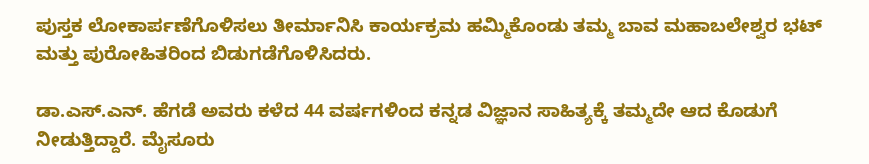ಪುಸ್ತಕ ಲೋಕಾರ್ಪಣೆಗೊಳಿಸಲು ತೀರ್ಮಾನಿಸಿ ಕಾರ್ಯಕ್ರಮ ಹಮ್ಮಿಕೊಂಡು ತಮ್ಮ ಬಾವ ಮಹಾಬಲೇಶ್ವರ ಭಟ್ ಮತ್ತು ಪುರೋಹಿತರಿಂದ ಬಿಡುಗಡೆಗೊಳಿಸಿದರು.

ಡಾ.ಎಸ್.ಎನ್. ಹೆಗಡೆ ಅವರು ಕಳೆದ 44 ವರ್ಷಗಳಿಂದ ಕನ್ನಡ ವಿಜ್ಞಾನ ಸಾಹಿತ್ಯಕ್ಕೆ ತಮ್ಮದೇ ಆದ ಕೊಡುಗೆ ನೀಡುತ್ತಿದ್ದಾರೆ. ಮೈಸೂರು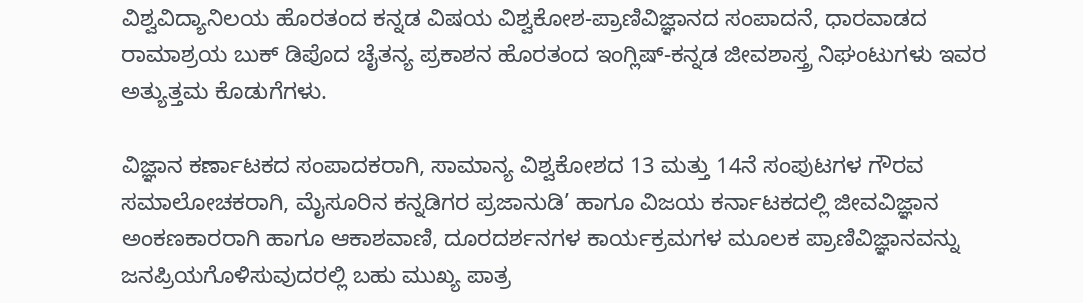ವಿಶ್ವವಿದ್ಯಾನಿಲಯ ಹೊರತಂದ ಕನ್ನಡ ವಿಷಯ ವಿಶ್ವಕೋಶ-ಪ್ರಾಣಿವಿಜ್ಞಾನದ ಸಂಪಾದನೆ, ಧಾರವಾಡದ ರಾಮಾಶ್ರಯ ಬುಕ್ ಡಿಪೊದ ಚೈತನ್ಯ ಪ್ರಕಾಶನ ಹೊರತಂದ ಇಂಗ್ಲಿಷ್-ಕನ್ನಡ ಜೀವಶಾಸ್ತ್ರ ನಿಘಂಟುಗಳು ಇವರ ಅತ್ಯುತ್ತಮ ಕೊಡುಗೆಗಳು.

ವಿಜ್ಞಾನ ಕರ್ಣಾಟಕದ ಸಂಪಾದಕರಾಗಿ, ಸಾಮಾನ್ಯ ವಿಶ್ವಕೋಶದ 13 ಮತ್ತು 14ನೆ ಸಂಪುಟಗಳ ಗೌರವ ಸಮಾಲೋಚಕರಾಗಿ, ಮೈಸೂರಿನ ಕನ್ನಡಿಗರ ಪ್ರಜಾನುಡಿ’ ಹಾಗೂ ವಿಜಯ ಕರ್ನಾಟಕದಲ್ಲಿ ಜೀವವಿಜ್ಞಾನ ಅಂಕಣಕಾರರಾಗಿ ಹಾಗೂ ಆಕಾಶವಾಣಿ, ದೂರದರ್ಶನಗಳ ಕಾರ್ಯಕ್ರಮಗಳ ಮೂಲಕ ಪ್ರಾಣಿವಿಜ್ಞಾನವನ್ನು ಜನಪ್ರಿಯಗೊಳಿಸುವುದರಲ್ಲಿ ಬಹು ಮುಖ್ಯ ಪಾತ್ರ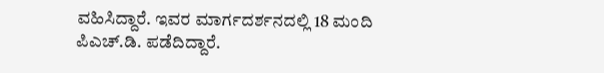ವಹಿಸಿದ್ದಾರೆ. ಇವರ ಮಾರ್ಗದರ್ಶನದಲ್ಲಿ 18 ಮಂದಿ ಪಿಎಚ್.ಡಿ. ಪಡೆದಿದ್ದಾರೆ.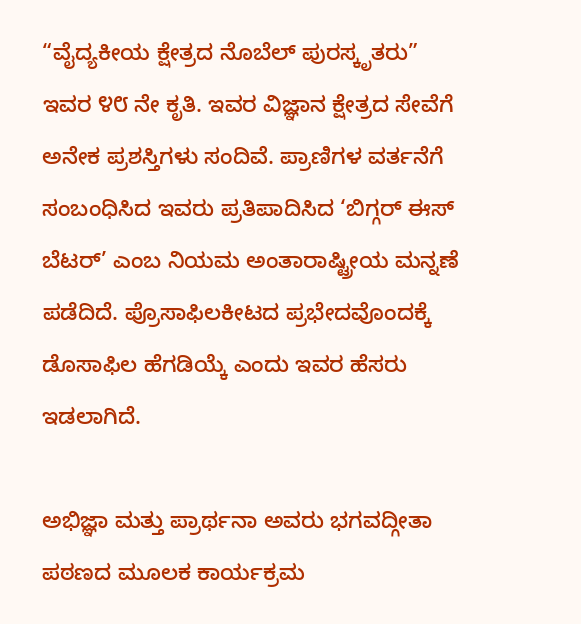“ವೈದ್ಯಕೀಯ ಕ್ಷೇತ್ರದ ನೊಬೆಲ್ ಪುರಸ್ಕೃತರು” ಇವರ ೪೮ ನೇ ಕೃತಿ. ಇವರ ವಿಜ್ಞಾನ ಕ್ಷೇತ್ರದ ಸೇವೆಗೆ ಅನೇಕ ಪ್ರಶಸ್ತಿಗಳು ಸಂದಿವೆ. ಪ್ರಾಣಿಗಳ ವರ್ತನೆಗೆ ಸಂಬಂಧಿಸಿದ ಇವರು ಪ್ರತಿಪಾದಿಸಿದ ‘ಬಿಗ್ಗರ್ ಈಸ್ ಬೆಟರ್’ ಎಂಬ ನಿಯಮ ಅಂತಾರಾಷ್ಟ್ರೀಯ ಮನ್ನಣೆ ಪಡೆದಿದೆ. ಪ್ರೊಸಾಫಿಲಕೀಟದ ಪ್ರಭೇದವೊಂದಕ್ಕೆ ಡೊಸಾಫಿಲ ಹೆಗಡಿಯ್ಕೆ ಎಂದು ಇವರ ಹೆಸರು ಇಡಲಾಗಿದೆ.

ಅಭಿಜ್ಞಾ ಮತ್ತು ಪ್ರಾರ್ಥನಾ ಅವರು ಭಗವದ್ಗೀತಾ ಪಠಣದ ಮೂಲಕ ಕಾರ್ಯಕ್ರಮ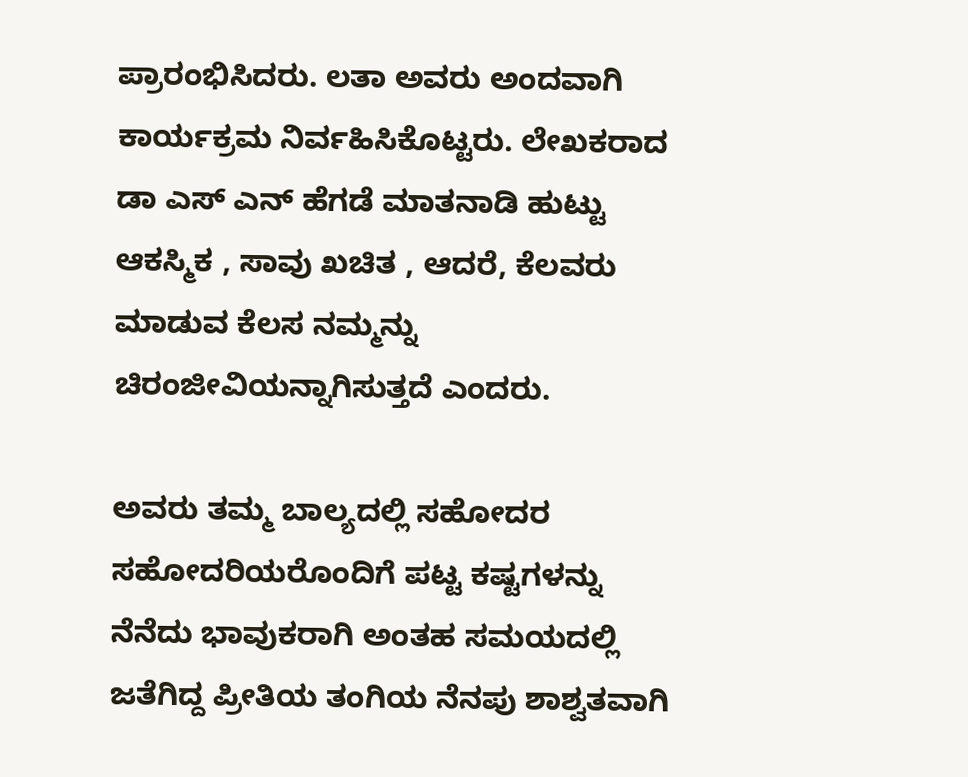ಪ್ರಾರಂಭಿಸಿದರು. ಲತಾ ಅವರು ಅಂದವಾಗಿ ಕಾರ್ಯಕ್ರಮ ನಿರ್ವಹಿಸಿಕೊಟ್ಟರು. ಲೇಖಕರಾದ ಡಾ ಎಸ್ ಎನ್ ಹೆಗಡೆ ಮಾತನಾಡಿ ಹುಟ್ಟು ಆಕಸ್ಮಿಕ , ಸಾವು ಖಚಿತ , ಆದರೆ, ಕೆಲವರು  ಮಾಡುವ ಕೆಲಸ ನಮ್ಮನ್ನು ಚಿರಂಜೀವಿಯನ್ನಾಗಿಸುತ್ತದೆ ಎಂದರು.

ಅವರು ತಮ್ಮ ಬಾಲ್ಯದಲ್ಲಿ ಸಹೋದರ ಸಹೋದರಿಯರೊಂದಿಗೆ ಪಟ್ಟ ಕಷ್ಟಗಳನ್ನು ನೆನೆದು ಭಾವುಕರಾಗಿ ಅಂತಹ ಸಮಯದಲ್ಲಿ ಜತೆಗಿದ್ದ ಪ್ರೀತಿಯ ತಂಗಿಯ ನೆನಪು ಶಾಶ್ವತವಾಗಿ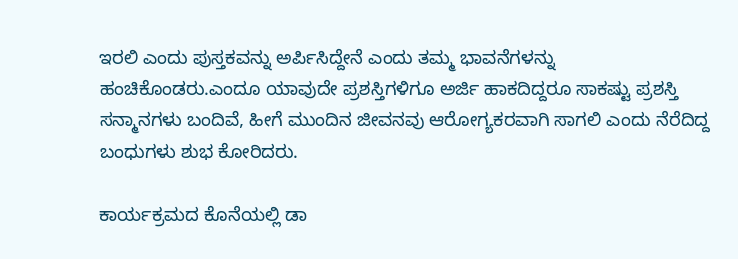ಇರಲಿ ಎಂದು ಪುಸ್ತಕವನ್ನು ಅರ್ಪಿಸಿದ್ದೇನೆ ಎಂದು ತಮ್ಮ ಭಾವನೆಗಳನ್ನು ಹಂಚಿಕೊಂಡರು.ಎಂದೂ ಯಾವುದೇ ಪ್ರಶಸ್ತಿಗಳಿಗೂ ಅರ್ಜಿ ಹಾಕದಿದ್ದರೂ ಸಾಕಷ್ಟು ಪ್ರಶಸ್ತಿ ಸನ್ಮಾನಗಳು ಬಂದಿವೆ, ಹೀಗೆ ಮುಂದಿನ ಜೀವನವು ಆರೋಗ್ಯಕರವಾಗಿ ಸಾಗಲಿ ಎಂದು ನೆರೆದಿದ್ದ ಬಂಧುಗಳು ಶುಭ ಕೋರಿದರು.

ಕಾರ್ಯಕ್ರಮದ ಕೊನೆಯಲ್ಲಿ ಡಾ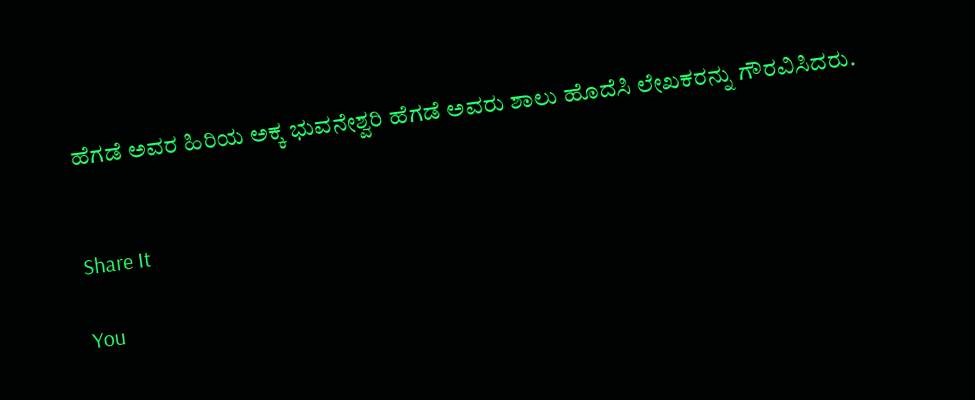ಹೆಗಡೆ ಅವರ ಹಿರಿಯ ಅಕ್ಕ ಭುವನೇಶ್ವರಿ ಹೆಗಡೆ ಅವರು ಶಾಲು ಹೊದೆಸಿ ಲೇಖಕರನ್ನು ಗೌರವಿಸಿದರು.


Share It

You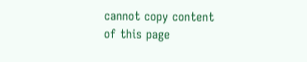cannot copy content of this page